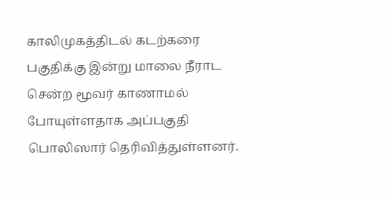காலிமுகத்திடல் கடற்கரை பகுதிக்கு இன்று மாலை நீராட சென்ற மூவர் காணாமல் போயுள்ளதாக அப்பகுதி பொலிஸார் தெரிவித்துள்ளனர்.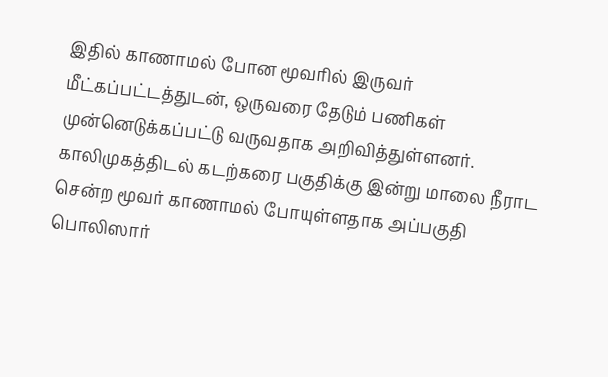இதில் காணாமல் போன மூவரில் இருவர் மீட்கப்பட்டத்துடன், ஒருவரை தேடும் பணிகள் முன்னெடுக்கப்பட்டு வருவதாக அறிவித்துள்ளனர்.
காலிமுகத்திடல் கடற்கரை பகுதிக்கு இன்று மாலை நீராட சென்ற மூவர் காணாமல் போயுள்ளதாக அப்பகுதி பொலிஸார்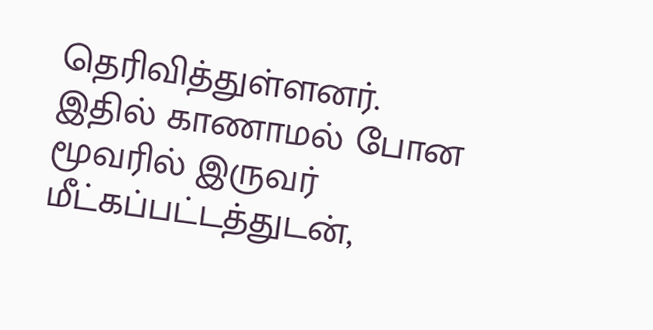தெரிவித்துள்ளனர்.
இதில் காணாமல் போன மூவரில் இருவர் மீட்கப்பட்டத்துடன்,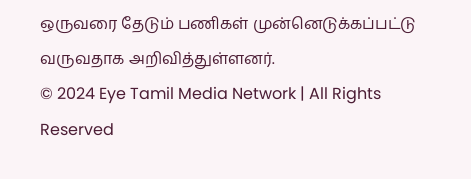ஒருவரை தேடும் பணிகள் முன்னெடுக்கப்பட்டு வருவதாக அறிவித்துள்ளனர்.
© 2024 Eye Tamil Media Network | All Rights Reserved